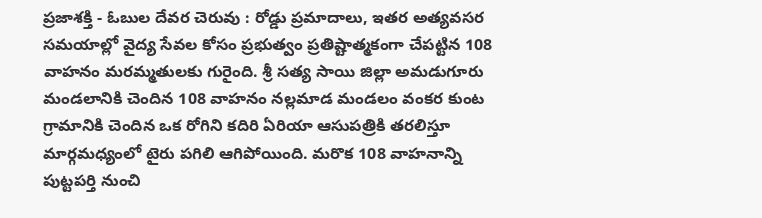ప్రజాశక్తి - ఓబుల దేవర చెరువు : రోడ్డు ప్రమాదాలు, ఇతర అత్యవసర సమయాల్లో వైద్య సేవల కోసం ప్రభుత్వం ప్రతిష్టాత్మకంగా చేపట్టిన 108 వాహనం మరమ్మతులకు గురైంది. శ్రీ సత్య సాయి జిల్లా అమడుగూరు మండలానికి చెందిన 108 వాహనం నల్లమాడ మండలం వంకర కుంట గ్రామానికి చెందిన ఒక రోగిని కదిరి ఏరియా ఆసుపత్రికి తరలిస్తూ మార్గమధ్యంలో టైరు పగిలి ఆగిపోయింది. మరొక 108 వాహనాన్ని పుట్టపర్తి నుంచి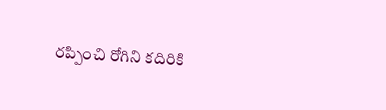రప్పించి రోగిని కదిరికి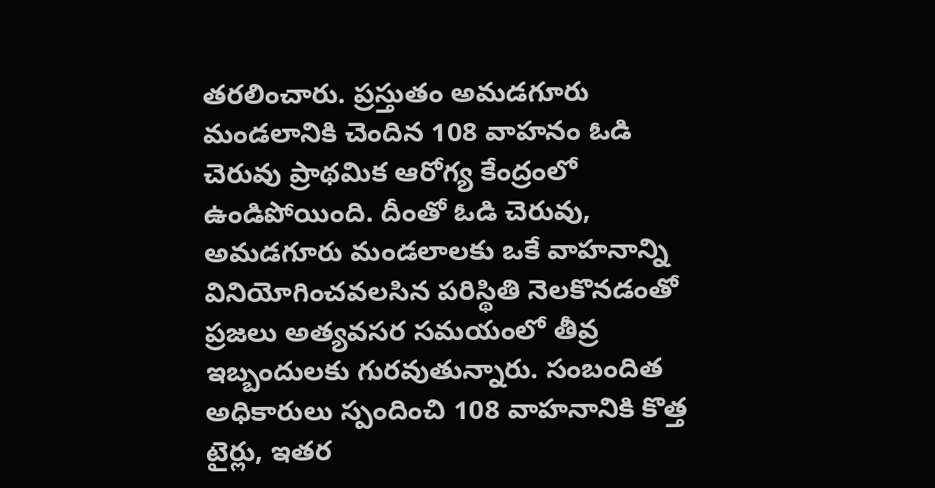తరలించారు. ప్రస్తుతం అమడగూరు మండలానికి చెందిన 108 వాహనం ఓడి చెరువు ప్రాథమిక ఆరోగ్య కేంద్రంలో ఉండిపోయింది. దీంతో ఓడి చెరువు, అమడగూరు మండలాలకు ఒకే వాహనాన్ని వినియోగించవలసిన పరిస్థితి నెలకొనడంతో ప్రజలు అత్యవసర సమయంలో తీవ్ర ఇబ్బందులకు గురవుతున్నారు. సంబందిత అధికారులు స్పందించి 108 వాహనానికి కొత్త టైర్లు, ఇతర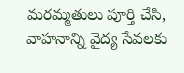మరమ్మతులు పూర్తి చేసి, వాహనాన్ని వైద్య సేవలకు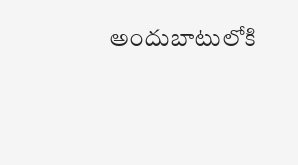అందుబాటులోకి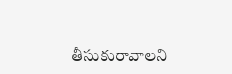తీసుకురావాలని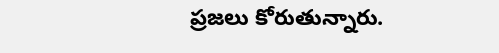ప్రజలు కోరుతున్నారు.